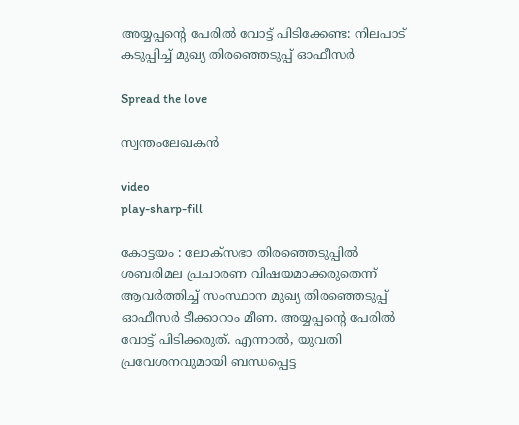അയ്യപ്പന്റെ പേരില്‍ വോട്ട് പിടിക്കേണ്ട: നിലപാട് കടുപ്പിച്ച് മുഖ്യ തിരഞ്ഞെടുപ്പ് ഓഫീസർ

Spread the love

സ്വന്തംലേഖകൻ

video
play-sharp-fill

കോട്ടയം : ലോക്സഭാ തിരഞ്ഞെടുപ്പില്‍ ശബരിമല പ്രചാരണ വിഷയമാക്കരുതെന്ന് ആവര്‍ത്തിച്ച് സംസ്ഥാന മുഖ്യ തിരഞ്ഞെടുപ്പ് ഓഫീസര്‍ ടീക്കാറാം മീണ. അയ്യപ്പന്റെ പേരില്‍ വോട്ട് പിടിക്കരുത്. എന്നാല്‍, യുവതി പ്രവേശനവുമായി ബന്ധപ്പെട്ട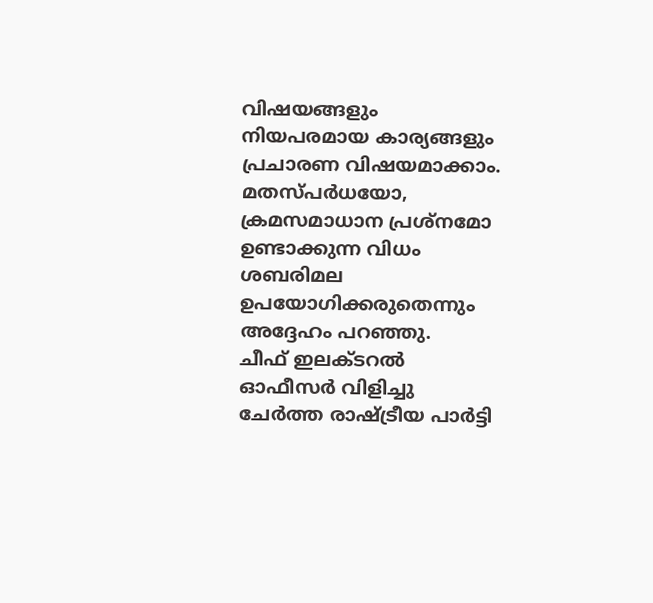വിഷയങ്ങളും നിയപരമായ കാര്യങ്ങളും പ്രചാരണ വിഷയമാക്കാം. മതസ്പര്‍ധയോ, ക്രമസമാധാന പ്രശ്‌നമോ ഉണ്ടാക്കുന്ന വിധം ശബരിമല ഉപയോഗിക്കരുതെന്നും അദ്ദേഹം പറഞ്ഞു.
ചീഫ് ഇലക്ടറല്‍ ഓഫീസര്‍ വിളിച്ചു ചേര്‍ത്ത രാഷ്ട്രീയ പാര്‍ട്ടി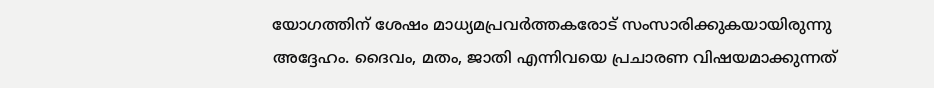യോഗത്തിന് ശേഷം മാധ്യമപ്രവര്‍ത്തകരോട് സംസാരിക്കുകയായിരുന്നു അദ്ദേഹം. ദൈവം, മതം, ജാതി എന്നിവയെ പ്രചാരണ വിഷയമാക്കുന്നത്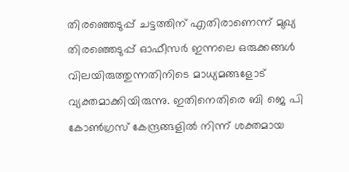തിരഞ്ഞെടുപ്പ് ചട്ടത്തിന് എതിരാണെന്ന് മുഖ്യ തിരഞ്ഞെടുപ്പ് ഓഫീസര്‍ ഇന്നലെ ഒരുക്കങ്ങള്‍ വിലയിരുത്തുന്നതിനിടെ മാധ്യമങ്ങളോട് വ്യക്തമാക്കിയിരുന്നു. ഇതിനെതിരെ ബി ജെ പി കോണ്‍ഗ്രസ് കേന്ദ്രങ്ങളില്‍ നിന്ന് ശക്തമായ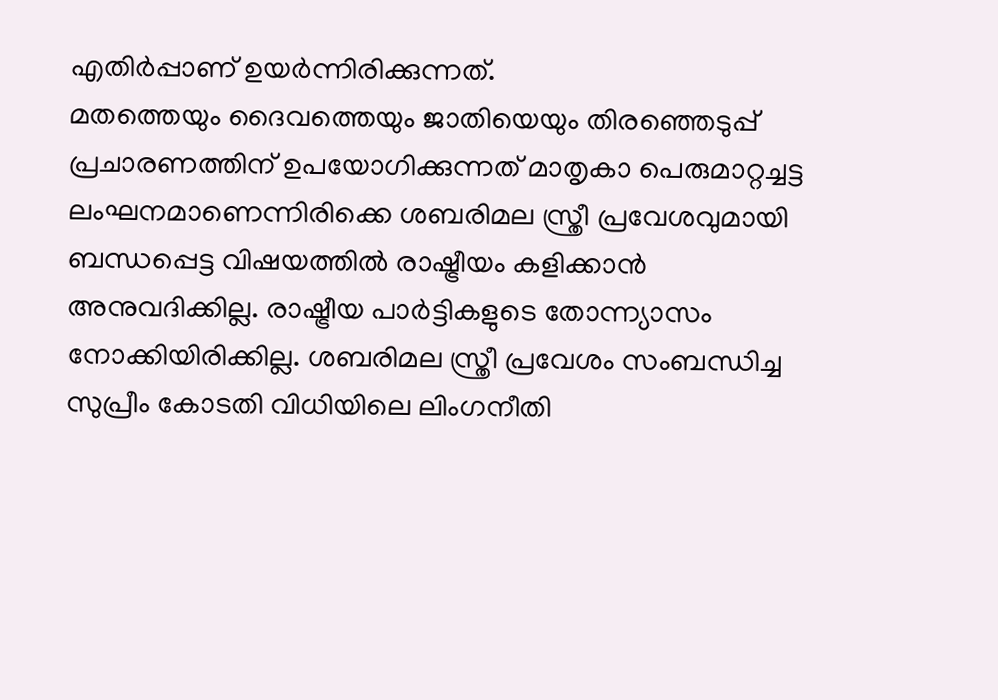എതിര്‍പ്പാണ് ഉയര്‍ന്നിരിക്കുന്നത്.
മതത്തെയും ദൈവത്തെയും ജാതിയെയും തിരഞ്ഞെടുപ്പ് പ്രചാരണത്തിന് ഉപയോഗിക്കുന്നത് മാതൃകാ പെരുമാറ്റച്ചട്ട ലംഘനമാണെന്നിരിക്കെ ശബരിമല സ്ത്രീ പ്രവേശവുമായി ബന്ധപ്പെട്ട വിഷയത്തില്‍ രാഷ്ട്രീയം കളിക്കാന്‍ അനുവദിക്കില്ല. രാഷ്ട്രീയ പാര്‍ട്ടികളുടെ തോന്ന്യാസം നോക്കിയിരിക്കില്ല. ശബരിമല സ്ത്രീ പ്രവേശം സംബന്ധിച്ച സുപ്രീം കോടതി വിധിയിലെ ലിംഗനീതി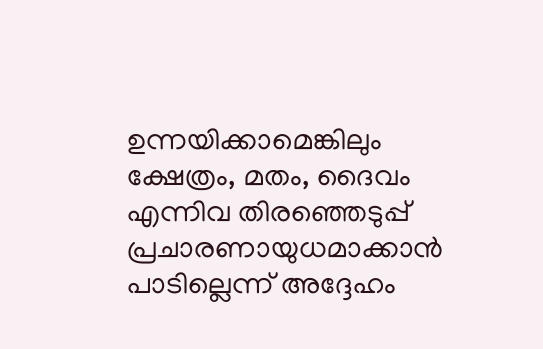ഉന്നയിക്കാമെങ്കിലും ക്ഷേത്രം, മതം, ദൈവം എന്നിവ തിരഞ്ഞെടുപ്പ് പ്രചാരണായുധമാക്കാന്‍ പാടില്ലെന്ന് അദ്ദേഹം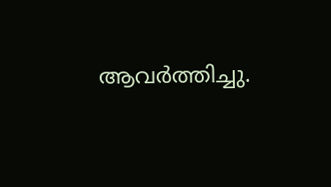ആവര്‍ത്തിച്ചു.